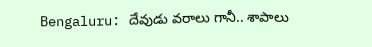Bengaluru: దేవుడు వరాలు గానీ.. శాపాలు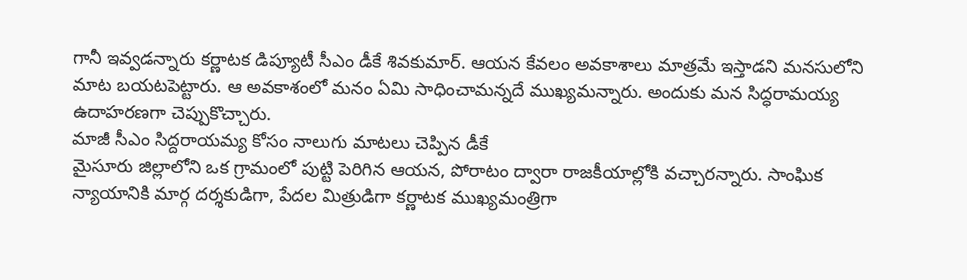గానీ ఇవ్వడన్నారు కర్ణాటక డిప్యూటీ సీఎం డీకే శివకుమార్. ఆయన కేవలం అవకాశాలు మాత్రమే ఇస్తాడని మనసులోని మాట బయటపెట్టారు. ఆ అవకాశంలో మనం ఏమి సాధించామన్నదే ముఖ్యమన్నారు. అందుకు మన సిద్ధరామయ్య ఉదాహరణగా చెప్పుకొచ్చారు.
మాజీ సీఎం సిద్దరాయమ్య కోసం నాలుగు మాటలు చెప్పిన డీకే
మైసూరు జిల్లాలోని ఒక గ్రామంలో పుట్టి పెరిగిన ఆయన, పోరాటం ద్వారా రాజకీయాల్లోకి వచ్చారన్నారు. సాంఘిక న్యాయానికి మార్గ దర్శకుడిగా, పేదల మిత్రుడిగా కర్ణాటక ముఖ్యమంత్రిగా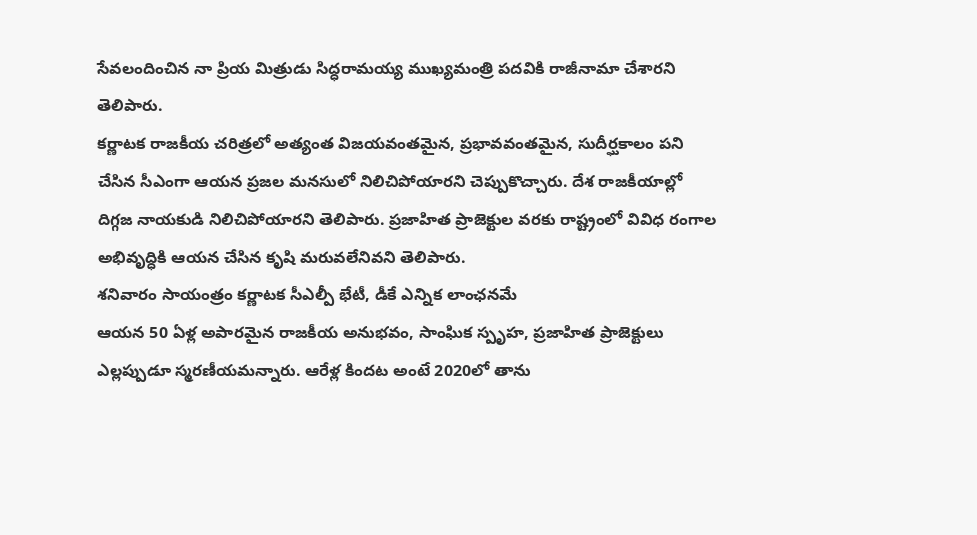సేవలందించిన నా ప్రియ మిత్రుడు సిద్ధరామయ్య ముఖ్యమంత్రి పదవికి రాజీనామా చేశారని తెలిపారు.
కర్ణాటక రాజకీయ చరిత్రలో అత్యంత విజయవంతమైన, ప్రభావవంతమైన, సుదీర్ఘకాలం పని చేసిన సీఎంగా ఆయన ప్రజల మనసులో నిలిచిపోయారని చెప్పుకొచ్చారు. దేశ రాజకీయాల్లో దిగ్గజ నాయకుడి నిలిచిపోయారని తెలిపారు. ప్రజాహిత ప్రాజెక్టుల వరకు రాష్ట్రంలో వివిధ రంగాల అభివృద్ధికి ఆయన చేసిన కృషి మరువలేనివని తెలిపారు.
శనివారం సాయంత్రం కర్ణాటక సీఎల్పీ భేటీ, డీకే ఎన్నిక లాంఛనమే
ఆయన 50 ఏళ్ల అపారమైన రాజకీయ అనుభవం, సాంఘిక స్పృహ, ప్రజాహిత ప్రాజెక్టులు ఎల్లప్పుడూ స్మరణీయమన్నారు. ఆరేళ్ల కిందట అంటే 2020లో తాను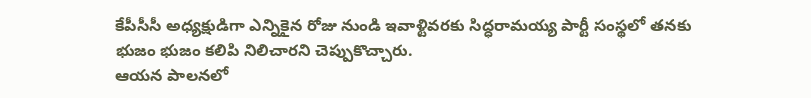కేపీసీసీ అధ్యక్షుడిగా ఎన్నికైన రోజు నుండి ఇవాళ్టివరకు సిద్ధరామయ్య పార్టీ సంస్థలో తనకు భుజం భుజం కలిపి నిలిచారని చెప్పుకొచ్చారు.
ఆయన పాలనలో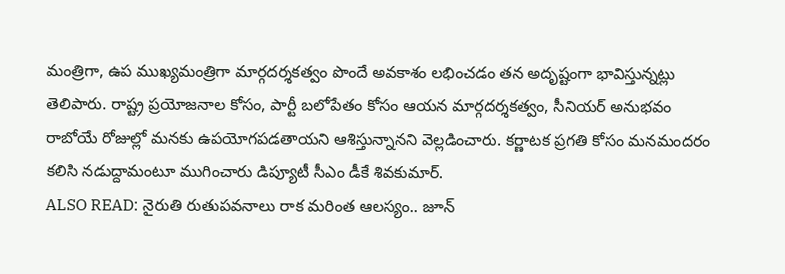మంత్రిగా, ఉప ముఖ్యమంత్రిగా మార్గదర్శకత్వం పొందే అవకాశం లభించడం తన అదృష్టంగా భావిస్తున్నట్లు తెలిపారు. రాష్ట్ర ప్రయోజనాల కోసం, పార్టీ బలోపేతం కోసం ఆయన మార్గదర్శకత్వం, సీనియర్ అనుభవం రాబోయే రోజుల్లో మనకు ఉపయోగపడతాయని ఆశిస్తున్నానని వెల్లడించారు. కర్ణాటక ప్రగతి కోసం మనమందరం కలిసి నడుద్దామంటూ ముగించారు డిప్యూటీ సీఎం డీకే శివకుమార్.
ALSO READ: నైరుతి రుతుపవనాలు రాక మరింత ఆలస్యం.. జూన్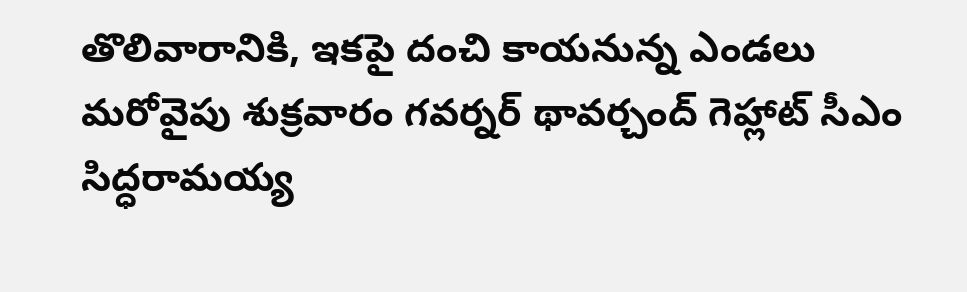తొలివారానికి, ఇకపై దంచి కాయనున్న ఎండలు
మరోవైపు శుక్రవారం గవర్నర్ థావర్చంద్ గెహ్లాట్ సీఎం సిద్ధరామయ్య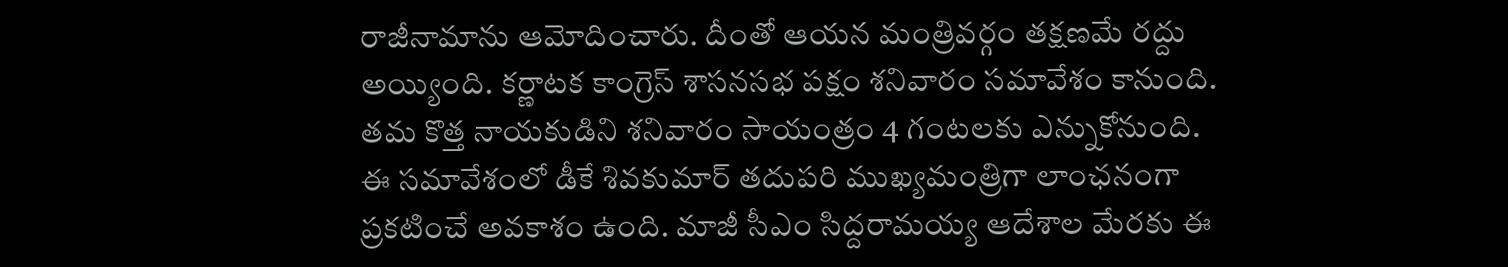రాజీనామాను ఆమోదించారు. దీంతో ఆయన మంత్రివర్గం తక్షణమే రద్దు అయ్యింది. కర్ణాటక కాంగ్రెస్ శాసనసభ పక్షం శనివారం సమావేశం కానుంది. తమ కొత్త నాయకుడిని శనివారం సాయంత్రం 4 గంటలకు ఎన్నుకోనుంది.
ఈ సమావేశంలో డీకే శివకుమార్ తదుపరి ముఖ్యమంత్రిగా లాంఛనంగా ప్రకటించే అవకాశం ఉంది. మాజీ సీఎం సిద్దరామయ్య ఆదేశాల మేరకు ఈ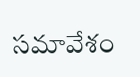సమావేశం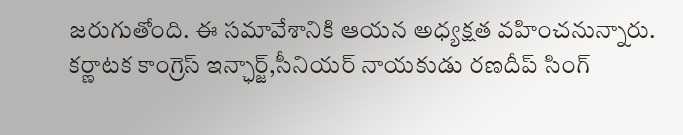జరుగుతోంది. ఈ సమావేశానికి ఆయన అధ్యక్షత వహించనున్నారు. కర్ణాటక కాంగ్రెస్ ఇన్ఛార్జ్,సీనియర్ నాయకుడు రణదీప్ సింగ్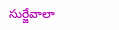సుర్జేవాలా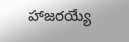హాజరయ్యే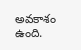అవకాశం ఉంది.